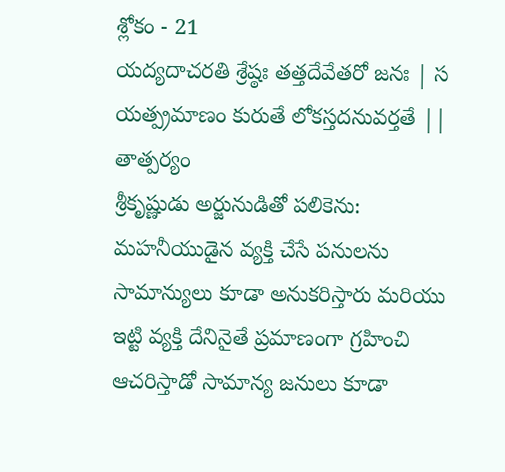శ్లోకం - 21
యద్యదాచరతి శ్రేష్ఠః తత్తదేవేతరో జనః | స యత్ప్రమాణం కురుతే లోకస్తదనువర్తతే ||
తాత్పర్యం
శ్రీకృష్ణుడు అర్జునుడితో పలికెను: మహనీయుడైన వ్యక్తి చేసే పనులను సామాన్యులు కూడా అనుకరిస్తారు మరియు ఇట్టి వ్యక్తి దేనినైతే ప్రమాణంగా గ్రహించి ఆచరిస్తాడో సామాన్య జనులు కూడా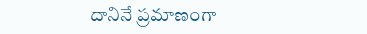దానినే ప్రమాణంగా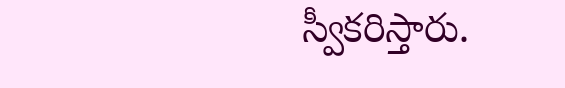స్వీకరిస్తారు.